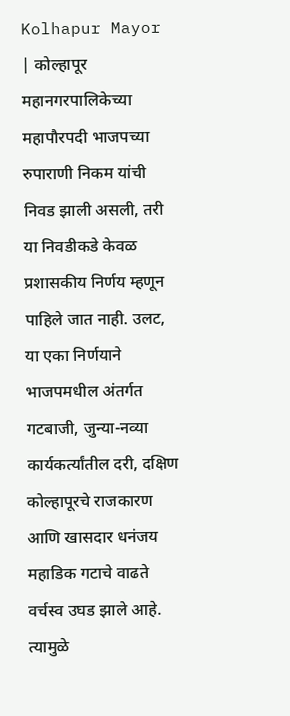Kolhapur Mayor | कोल्हापूर महानगरपालिकेच्या महापौरपदी भाजपच्या रुपाराणी निकम यांची निवड झाली असली, तरी या निवडीकडे केवळ प्रशासकीय निर्णय म्हणून पाहिले जात नाही. उलट, या एका निर्णयाने भाजपमधील अंतर्गत गटबाजी, जुन्या-नव्या कार्यकर्त्यांतील दरी, दक्षिण कोल्हापूरचे राजकारण आणि खासदार धनंजय महाडिक गटाचे वाढते वर्चस्व उघड झाले आहे. त्यामुळे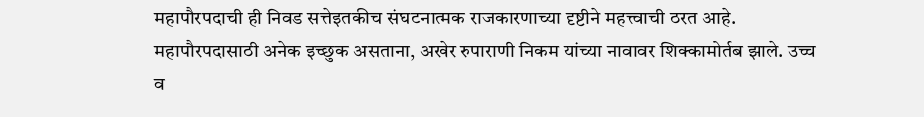महापौरपदाची ही निवड सत्तेइतकीच संघटनात्मक राजकारणाच्या दृष्टीने महत्त्वाची ठरत आहे.
महापौरपदासाठी अनेक इच्छुक असताना, अखेर रुपाराणी निकम यांच्या नावावर शिक्कामोर्तब झाले. उच्च व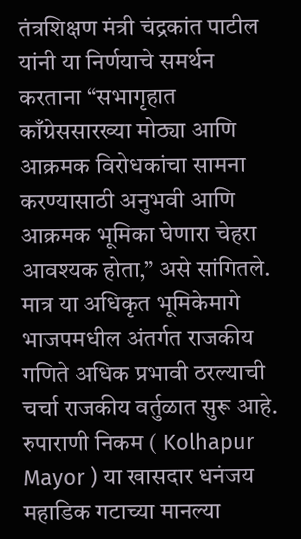तंत्रशिक्षण मंत्री चंद्रकांत पाटील यांनी या निर्णयाचे समर्थन करताना “सभागृहात काँग्रेससारख्या मोठ्या आणि आक्रमक विरोधकांचा सामना करण्यासाठी अनुभवी आणि आक्रमक भूमिका घेणारा चेहरा आवश्यक होता,” असे सांगितले. मात्र या अधिकृत भूमिकेमागे भाजपमधील अंतर्गत राजकीय गणिते अधिक प्रभावी ठरल्याची चर्चा राजकीय वर्तुळात सुरू आहे.
रुपाराणी निकम ( Kolhapur Mayor ) या खासदार धनंजय महाडिक गटाच्या मानल्या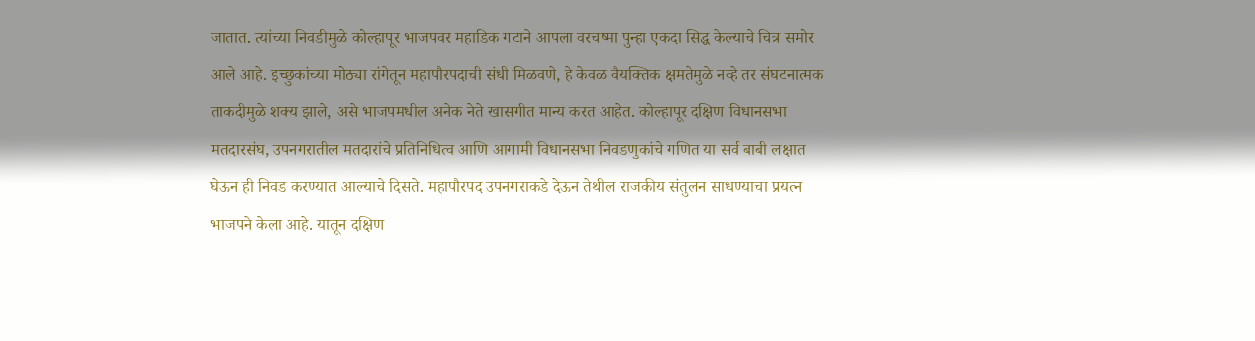जातात. त्यांच्या निवडीमुळे कोल्हापूर भाजपवर महाडिक गटाने आपला वरचष्मा पुन्हा एकदा सिद्ध केल्याचे चित्र समोर आले आहे. इच्छुकांच्या मोठ्या रांगेतून महापौरपदाची संधी मिळवणे, हे केवळ वैयक्तिक क्षमतेमुळे नव्हे तर संघटनात्मक ताकदीमुळे शक्य झाले, असे भाजपमधील अनेक नेते खासगीत मान्य करत आहेत. कोल्हापूर दक्षिण विधानसभा मतदारसंघ, उपनगरातील मतदारांचे प्रतिनिधित्व आणि आगामी विधानसभा निवडणुकांचे गणित या सर्व बाबी लक्षात घेऊन ही निवड करण्यात आल्याचे दिसते. महापौरपद उपनगराकडे देऊन तेथील राजकीय संतुलन साधण्याचा प्रयत्न भाजपने केला आहे. यातून दक्षिण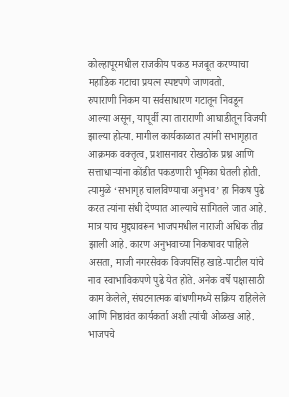कोल्हापूरमधील राजकीय पकड मजबूत करण्याचा महाडिक गटाचा प्रयत्न स्पष्टपणे जाणवतो.
रुपाराणी निकम या सर्वसाधारण गटातून निवडून आल्या असून, यापूर्वी त्या ताराराणी आघाडीतून विजयी झाल्या होत्या. मागील कार्यकाळात त्यांनी सभागृहात आक्रमक वक्तृत्व, प्रशासनावर रोखठोक प्रश्न आणि सत्ताधाऱ्यांना कोंडीत पकडणारी भूमिका घेतली होती. त्यामुळे ‘सभागृह चालविण्याचा अनुभव’ हा निकष पुढे करत त्यांना संधी देण्यात आल्याचे सांगितले जात आहे. मात्र याच मुद्द्यावरून भाजपमधील नाराजी अधिक तीव्र झाली आहे. कारण अनुभवाच्या निकषावर पाहिले असता, माजी नगरसेवक विजयसिंह खाडे-पाटील यांचे नाव स्वाभाविकपणे पुढे येत होते. अनेक वर्षे पक्षासाठी काम केलेले, संघटनात्मक बांधणीमध्ये सक्रिय राहिलेले आणि निष्ठावंत कार्यकर्ता अशी त्यांची ओळख आहे.
भाजपचे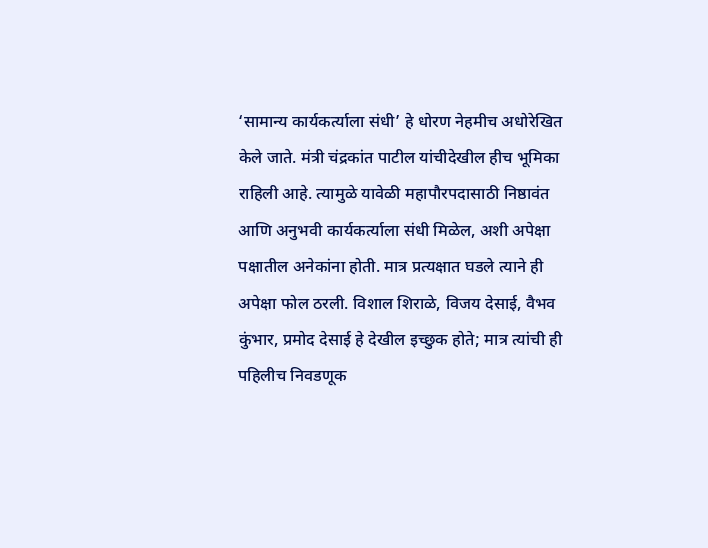‘सामान्य कार्यकर्त्याला संधी’ हे धोरण नेहमीच अधोरेखित केले जाते. मंत्री चंद्रकांत पाटील यांचीदेखील हीच भूमिका राहिली आहे. त्यामुळे यावेळी महापौरपदासाठी निष्ठावंत आणि अनुभवी कार्यकर्त्याला संधी मिळेल, अशी अपेक्षा पक्षातील अनेकांना होती. मात्र प्रत्यक्षात घडले त्याने ही अपेक्षा फोल ठरली. विशाल शिराळे, विजय देसाई, वैभव कुंभार, प्रमोद देसाई हे देखील इच्छुक होते; मात्र त्यांची ही पहिलीच निवडणूक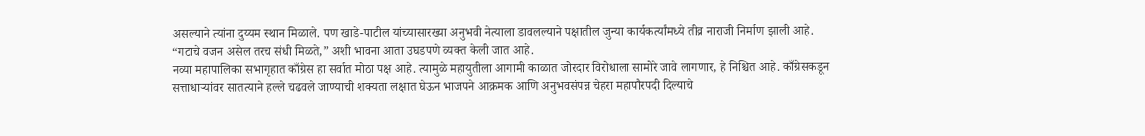असल्याने त्यांना दुय्यम स्थान मिळाले. पण खाडे-पाटील यांच्यासारख्या अनुभवी नेत्याला डावलल्याने पक्षातील जुन्या कार्यकर्त्यांमध्ये तीव्र नाराजी निर्माण झाली आहे. “गटाचे वजन असेल तरच संधी मिळते,” अशी भावना आता उघडपणे व्यक्त केली जात आहे.
नव्या महापालिका सभागृहात काँग्रेस हा सर्वात मोठा पक्ष आहे. त्यामुळे महायुतीला आगामी काळात जोरदार विरोधाला सामोरे जावे लागणार, हे निश्चित आहे. काँग्रेसकडून सत्ताधाऱ्यांवर सातत्याने हल्ले चढवले जाण्याची शक्यता लक्षात घेऊन भाजपने आक्रमक आणि अनुभवसंपन्न चेहरा महापौरपदी दिल्याचे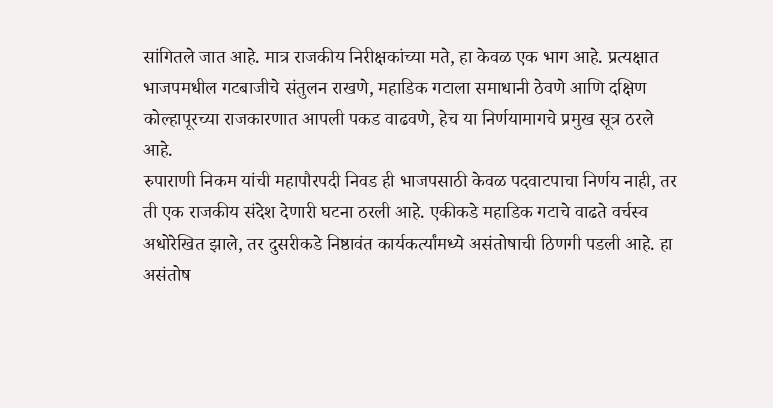सांगितले जात आहे. मात्र राजकीय निरीक्षकांच्या मते, हा केवळ एक भाग आहे. प्रत्यक्षात भाजपमधील गटबाजीचे संतुलन राखणे, महाडिक गटाला समाधानी ठेवणे आणि दक्षिण कोल्हापूरच्या राजकारणात आपली पकड वाढवणे, हेच या निर्णयामागचे प्रमुख सूत्र ठरले आहे.
रुपाराणी निकम यांची महापौरपदी निवड ही भाजपसाठी केवळ पदवाटपाचा निर्णय नाही, तर ती एक राजकीय संदेश देणारी घटना ठरली आहे. एकीकडे महाडिक गटाचे वाढते वर्चस्व अधोरेखित झाले, तर दुसरीकडे निष्ठावंत कार्यकर्त्यांमध्ये असंतोषाची ठिणगी पडली आहे. हा असंतोष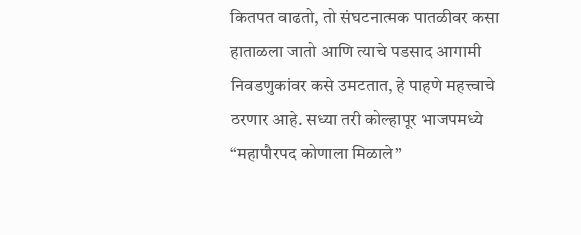कितपत वाढतो, तो संघटनात्मक पातळीवर कसा हाताळला जातो आणि त्याचे पडसाद आगामी निवडणुकांवर कसे उमटतात, हे पाहणे महत्त्वाचे ठरणार आहे. सध्या तरी कोल्हापूर भाजपमध्ये “महापौरपद कोणाला मिळाले”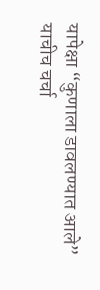यापेक्षा “कुणाला डावलण्यात आले” याचीच चर्चा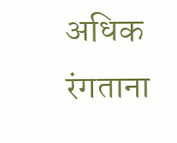अधिक रंगताना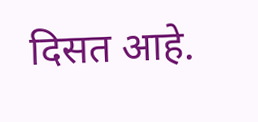दिसत आहे.